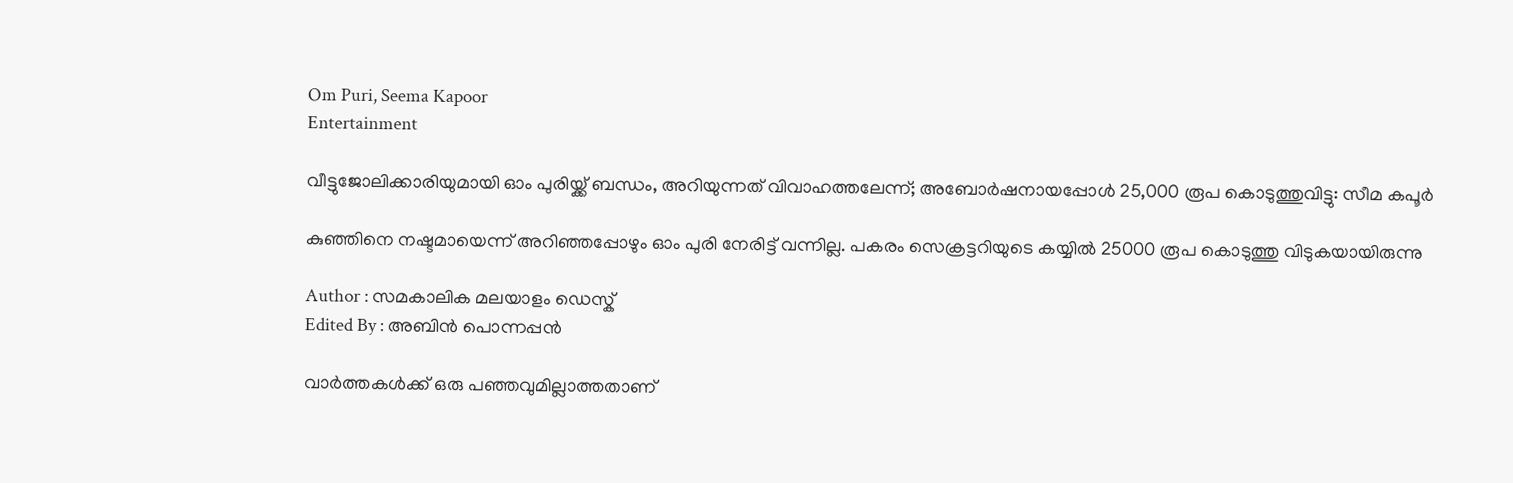Om Puri, Seema Kapoor
Entertainment

വീട്ടുജോലിക്കാരിയുമായി ഓം പുരിയ്ക്ക് ബന്ധം, അറിയുന്നത് വിവാഹത്തലേന്ന്; അബോര്‍ഷനായപ്പോള്‍ 25,000 രൂപ കൊടുത്തുവിട്ടു: സീമ കപൂര്‍

കുഞ്ഞിനെ നഷ്ടമായെന്ന് അറിഞ്ഞപ്പോഴും ഓം പുരി നേരിട്ട് വന്നില്ല. പകരം സെക്രട്ടറിയുടെ കയ്യില്‍ 25000 രൂപ കൊടുത്തു വിടുകയായിരുന്നു

Author : സമകാലിക മലയാളം ഡെസ്ക്
Edited By : അബിന്‍ പൊന്നപ്പന്‍

വാര്‍ത്തകള്‍ക്ക് ഒരു പഞ്ഞവുമില്ലാത്തതാണ്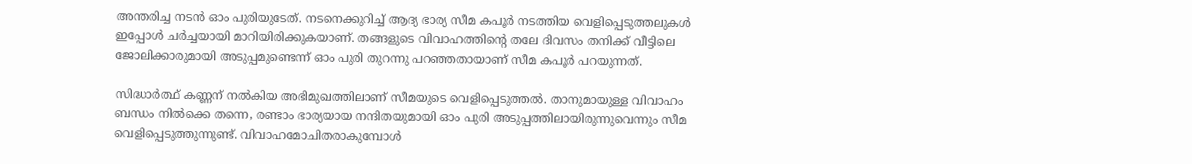അന്തരിച്ച നടന്‍ ഓം പുരിയുടേത്. നടനെക്കുറിച്ച് ആദ്യ ഭാര്യ സീമ കപൂര്‍ നടത്തിയ വെളിപ്പെടുത്തലുകള്‍ ഇപ്പോള്‍ ചര്‍ച്ചയായി മാറിയിരിക്കുകയാണ്. തങ്ങളുടെ വിവാഹത്തിന്റെ തലേ ദിവസം തനിക്ക് വീട്ടിലെ ജോലിക്കാരുമായി അടുപ്പമുണ്ടെന്ന് ഓം പുരി തുറന്നു പറഞ്ഞതായാണ് സീമ കപൂര്‍ പറയുന്നത്.

സിദ്ധാര്‍ത്ഥ് കണ്ണന് നല്‍കിയ അഭിമുഖത്തിലാണ് സീമയുടെ വെളിപ്പെടുത്തല്‍. താനുമായുള്ള വിവാഹം ബന്ധം നില്‍ക്കെ തന്നെ, രണ്ടാം ഭാര്യയായ നന്ദിതയുമായി ഓം പുരി അടുപ്പത്തിലായിരുന്നുവെന്നും സീമ വെളിപ്പെടുത്തുന്നുണ്ട്. വിവാഹമോചിതരാകുമ്പോള്‍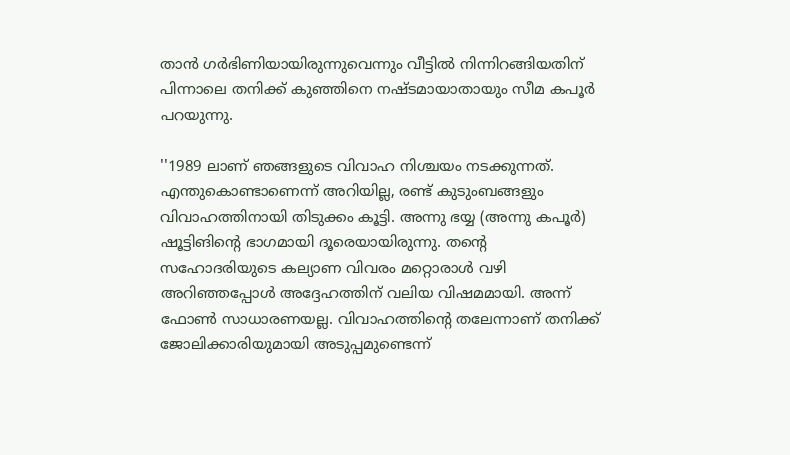താന്‍ ഗര്‍ഭിണിയായിരുന്നുവെന്നും വീട്ടില്‍ നിന്നിറങ്ങിയതിന് പിന്നാലെ തനിക്ക് കുഞ്ഞിനെ നഷ്ടമായാതായും സീമ കപൂര്‍ പറയുന്നു.

''1989 ലാണ് ഞങ്ങളുടെ വിവാഹ നിശ്ചയം നടക്കുന്നത്. എന്തുകൊണ്ടാണെന്ന് അറിയില്ല, രണ്ട് കുടുംബങ്ങളും വിവാഹത്തിനായി തിടുക്കം കൂട്ടി. അന്നു ഭയ്യ (അന്നു കപൂര്‍) ഷൂട്ടിങിന്റെ ഭാഗമായി ദൂരെയായിരുന്നു. തന്റെ സഹോദരിയുടെ കല്യാണ വിവരം മറ്റൊരാള്‍ വഴി അറിഞ്ഞപ്പോള്‍ അദ്ദേഹത്തിന് വലിയ വിഷമമായി. അന്ന് ഫോണ്‍ സാധാരണയല്ല. വിവാഹത്തിന്റെ തലേന്നാണ് തനിക്ക് ജോലിക്കാരിയുമായി അടുപ്പമുണ്ടെന്ന്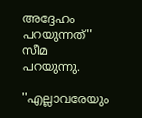അദ്ദേഹം പറയുന്നത്'' സീമ പറയുന്നു.

''എല്ലാവരേയും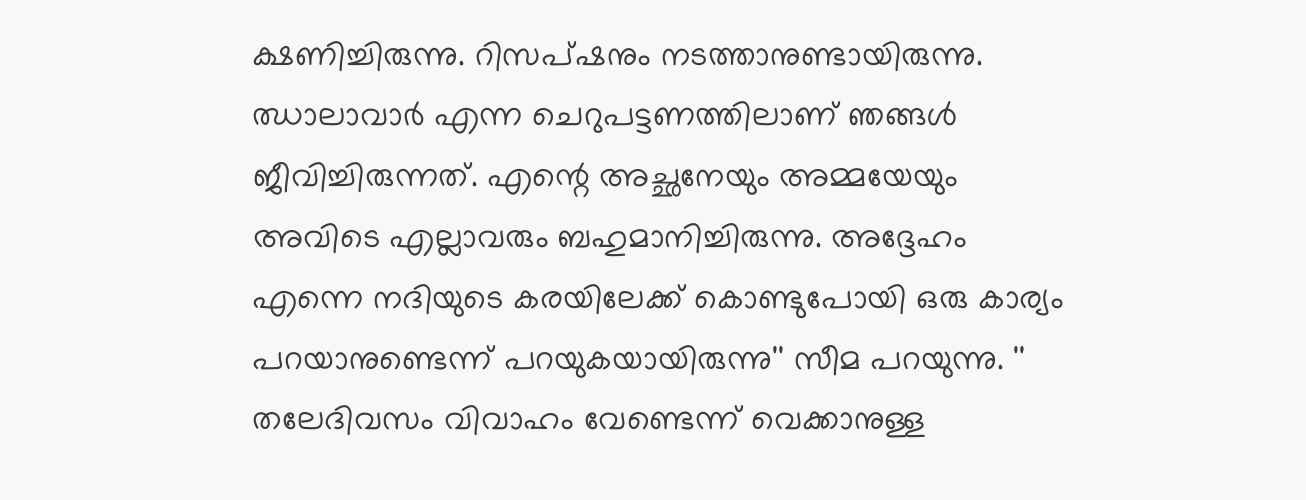ക്ഷണിച്ചിരുന്നു. റിസപ്ഷനും നടത്താനുണ്ടായിരുന്നു. ഝാലാവാര്‍ എന്ന ചെറുപട്ടണത്തിലാണ് ഞങ്ങള്‍ ജീവിച്ചിരുന്നത്. എന്റെ അച്ഛനേയും അമ്മയേയും അവിടെ എല്ലാവരും ബഹുമാനിച്ചിരുന്നു. അദ്ദേഹം എന്നെ നദിയുടെ കരയിലേക്ക് കൊണ്ടുപോയി ഒരു കാര്യം പറയാനുണ്ടെന്ന് പറയുകയായിരുന്നു'' സീമ പറയുന്നു. '' തലേദിവസം വിവാഹം വേണ്ടെന്ന് വെക്കാനുള്ള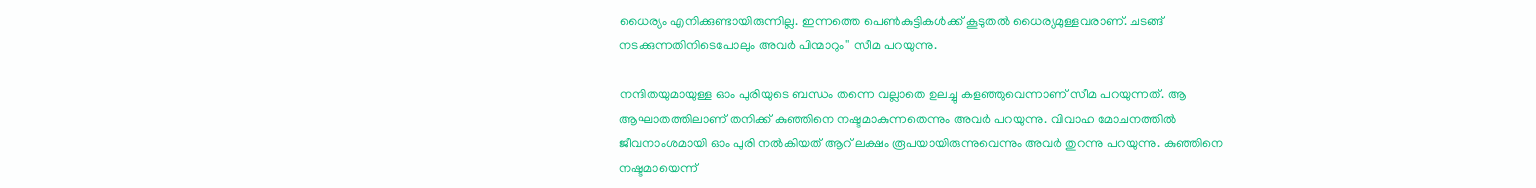ധൈര്യം എനിക്കുണ്ടായിരുന്നില്ല. ഇന്നത്തെ പെണ്‍കുട്ടികള്‍ക്ക് കൂടുതല്‍ ധൈര്യമുള്ളവരാണ്. ചടങ്ങ് നടക്കുന്നതിനിടെപോലും അവര്‍ പിന്മാറും'' സീമ പറയുന്നു.

നന്ദിതയുമായുള്ള ഓം പുരിയുടെ ബന്ധം തന്നെ വല്ലാതെ ഉലച്ചു കളഞ്ഞുവെന്നാണ് സീമ പറയുന്നത്. ആ ആഘാതത്തിലാണ് തനിക്ക് കുഞ്ഞിനെ നഷ്ടമാകുന്നതെന്നും അവര്‍ പറയുന്നു. വിവാഹ മോചനത്തില്‍ ജീവനാംശമായി ഓം പുരി നല്‍കിയത് ആറ് ലക്ഷം രൂപയായിരുന്നുവെന്നും അവര്‍ തുറന്നു പറയുന്നു. കുഞ്ഞിനെ നഷ്ടമായെന്ന്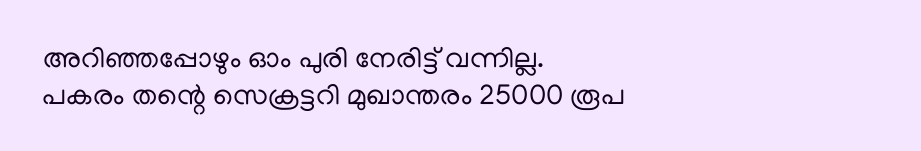അറിഞ്ഞപ്പോഴും ഓം പുരി നേരിട്ട് വന്നില്ല. പകരം തന്റെ സെക്രട്ടറി മുഖാന്തരം 25000 രൂപ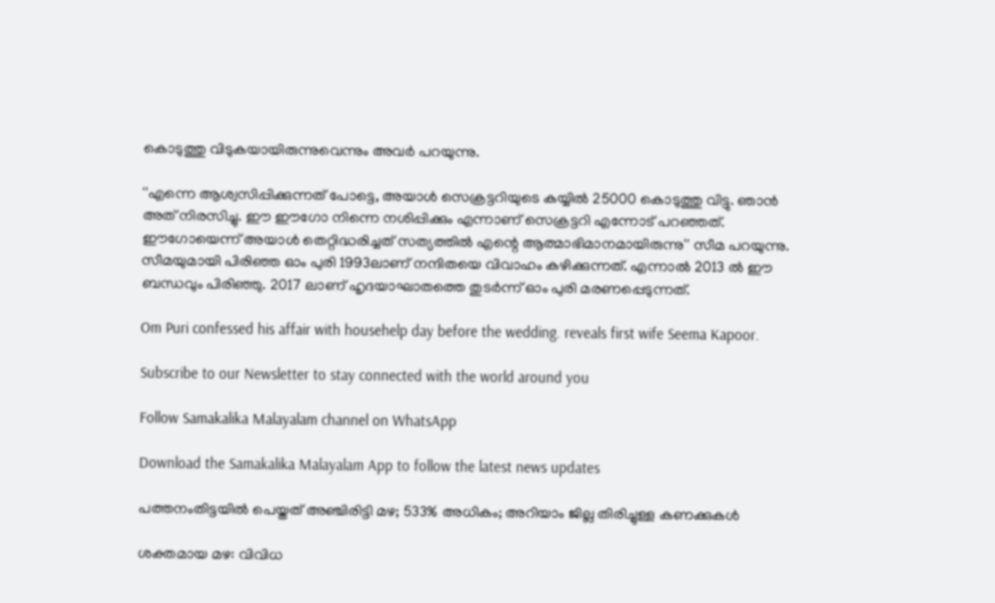കൊടുത്തു വിടുകയായിരുന്നുവെന്നും അവര്‍ പറയുന്നു.

''എന്നെ ആശ്വസിപ്പിക്കുന്നത് പോട്ടെ, അയാള്‍ സെക്രട്ടറിയുടെ കയ്യില്‍ 25000 കൊടുത്തു വിട്ടു. ഞാന്‍ അത് നിരസിച്ചു. ഈ ഈഗോ നിന്നെ നശിപ്പിക്കും എന്നാണ് സെക്രട്ടറി എന്നോട് പറഞ്ഞത്. ഈഗോയെന്ന് അയാള്‍ തെറ്റിദ്ധരിച്ചത് സത്യത്തില്‍ എന്റെ ആത്മാഭിമാനമായിരുന്നു'' സീമ പറയുന്നു. സീമയുമായി പിരിഞ്ഞ ഓം പുരി 1993ലാണ് നന്ദിതയെ വിവാഹം കഴിക്കുന്നത്. എന്നാല്‍ 2013 ല്‍ ഈ ബന്ധവും പിരിഞ്ഞു. 2017 ലാണ് ഹൃദയാഘാതത്തെ തുടര്‍ന്ന് ഓം പുരി മരണപ്പെടുന്നത്.

Om Puri confessed his affair with househelp day before the wedding. reveals first wife Seema Kapoor.

Subscribe to our Newsletter to stay connected with the world around you

Follow Samakalika Malayalam channel on WhatsApp

Download the Samakalika Malayalam App to follow the latest news updates

പത്തനംതിട്ടയില്‍ പെയ്തത് അഞ്ചിരിട്ടി മഴ; 533% അധികം; അറിയാം ജില്ല തിരിച്ചുള്ള കണക്കുകള്‍

ശക്തമായ മഴ: വിവിധ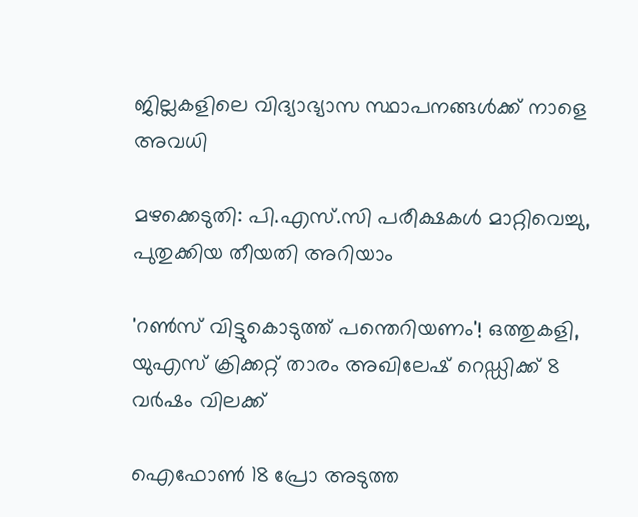ജില്ലകളിലെ വിദ്യാഭ്യാസ സ്ഥാപനങ്ങള്‍ക്ക് നാളെ അവധി

മഴക്കെടുതി: പി.എസ്.സി പരീക്ഷകൾ മാറ്റിവെച്ചു, പുതുക്കിയ തീയതി അറിയാം

'റൺസ് വിട്ടുകൊടുത്ത് പന്തെറിയണം'! ഒത്തുകളി, യുഎസ് ക്രിക്കറ്റ് താരം അഖിലേഷ് റെഡ്ഡിക്ക് 8 വർഷം വിലക്ക്

ഐഫോണ്‍ 18 പ്രോ അടുത്ത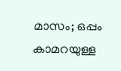മാസം; ഒപ്പം കാമറയുള്ള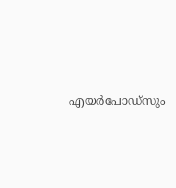എയര്‍പോഡ്‌സും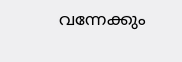വന്നേക്കും